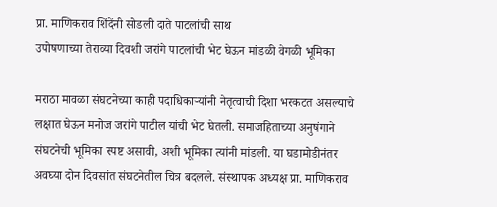प्रा. माणिकराव शिंदेंनी सोडली दाते पाटलांची साथ
उपोषणाच्या तेराव्या दिवशी जरांगे पाटलांची भेट घेऊन मांडळी वेगळी भूमिका

मराठा मावळा संघटनेच्या काही पदाधिकाऱ्यांनी नेतृत्वाची दिशा भरकटत असल्याचे लक्षात घेऊन मनोज जरांगे पाटील यांची भेट घेतली. समाजहिताच्या अनुषंगाने संघटनेची भूमिका स्पष्ट असावी, अशी भूमिका त्यांनी मांडली. या घडामोडीनंतर अवघ्या दोन दिवसांत संघटनेतील चित्र बदलले. संस्थापक अध्यक्ष प्रा. माणिकराव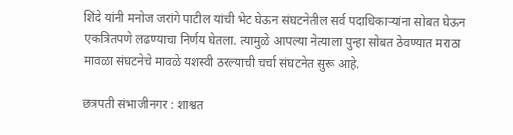शिंदे यांनी मनोज जरांगे पाटील यांची भेट घेऊन संघटनेतील सर्व पदाधिकाऱ्यांना सोबत घेऊन एकत्रितपणे लढण्याचा निर्णय घेतला. त्यामुळे आपल्या नेत्याला पुन्हा सोबत ठेवण्यात मराठा मावळा संघटनेचे मावळे यशस्वी ठरल्याची चर्चा संघटनेत सुरू आहे.

छत्रपती संभाजीनगर : शाश्वत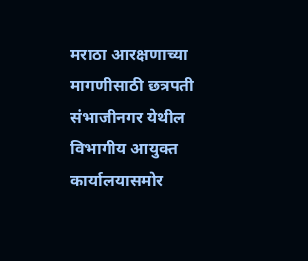मराठा आरक्षणाच्या मागणीसाठी छत्रपती संभाजीनगर येथील विभागीय आयुक्त कार्यालयासमोर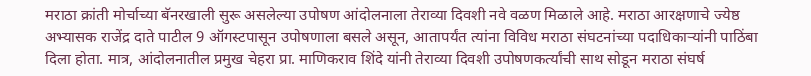मराठा क्रांती मोर्चाच्या बॅनरखाली सुरू असलेल्या उपोषण आंदोलनाला तेराव्या दिवशी नवे वळण मिळाले आहे. मराठा आरक्षणाचे ज्येष्ठ अभ्यासक राजेंद्र दाते पाटील 9 ऑगस्टपासून उपोषणाला बसले असून, आतापर्यंत त्यांना विविध मराठा संघटनांच्या पदाधिकाऱ्यांनी पाठिंबा दिला होता. मात्र, आंदोलनातील प्रमुख चेहरा प्रा. माणिकराव शिंदे यांनी तेराव्या दिवशी उपोषणकर्त्यांची साथ सोडून मराठा संघर्ष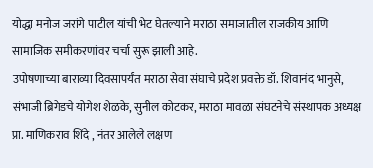योद्धा मनोज जरांगे पाटील यांची भेट घेतल्याने मराठा समाजातील राजकीय आणि सामाजिक समीकरणांवर चर्चा सुरू झाली आहे.
उपोषणाच्या बाराव्या दिवसापर्यंत मराठा सेवा संघाचे प्रदेश प्रवक्ते डॉ. शिवानंद भानुसे, संभाजी ब्रिगेडचे योगेश शेळके, सुनील कोटकर, मराठा मावळा संघटनेचे संस्थापक अध्यक्ष प्रा. माणिकराव शिंदे , नंतर आलेले लक्षण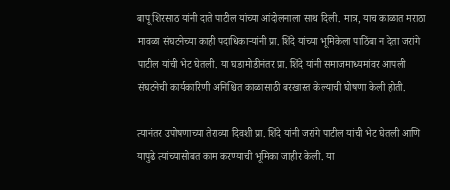बापू शिरसाठ यांनी दाते पाटील यांच्या आंदोलनाला साथ दिली. मात्र, याच काळात मराठा मावळा संघटनेच्या काही पदाधिकाऱ्यांनी प्रा. शिंदे यांच्या भूमिकेला पाठिंबा न देता जरांगे पाटील यांची भेट घेतली. या घडामोडीनंतर प्रा. शिंदे यांनी समाजमाध्यमांवर आपली संघटनेची कार्यकारिणी अनिश्चित काळासाठी बरखास्त केल्याची घोषणा केली होती.

त्यानंतर उपोषणाच्या तेराव्या दिवशी प्रा. शिंदे यांनी जरांगे पाटील यांची भेट घेतली आणि यापुढे त्यांच्यासोबत काम करण्याची भूमिका जाहीर केली. या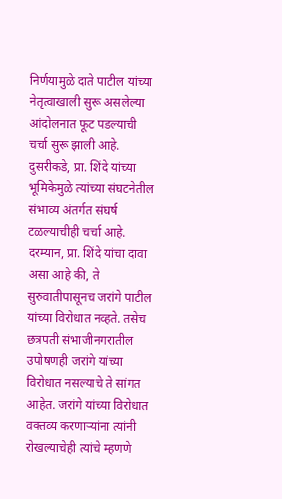निर्णयामुळे दाते पाटील यांच्या नेतृत्वाखाली सुरू असलेल्या आंदोलनात फूट पडल्याची चर्चा सुरू झाली आहे. दुसरीकडे, प्रा. शिंदे यांच्या भूमिकेमुळे त्यांच्या संघटनेतील संभाव्य अंतर्गत संघर्ष टळल्याचीही चर्चा आहे. दरम्यान, प्रा. शिंदे यांचा दावा असा आहे की, ते सुरुवातीपासूनच जरांगे पाटील यांच्या विरोधात नव्हते. तसेच छत्रपती संभाजीनगरातील उपोषणही जरांगे यांच्या विरोधात नसल्याचे ते सांगत आहेत. जरांगे यांच्या विरोधात वक्तव्य करणाऱ्यांना त्यांनी रोखल्याचेही त्यांचे म्हणणे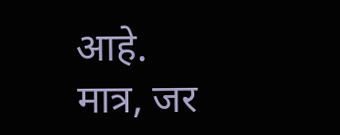आहे.
मात्र, जर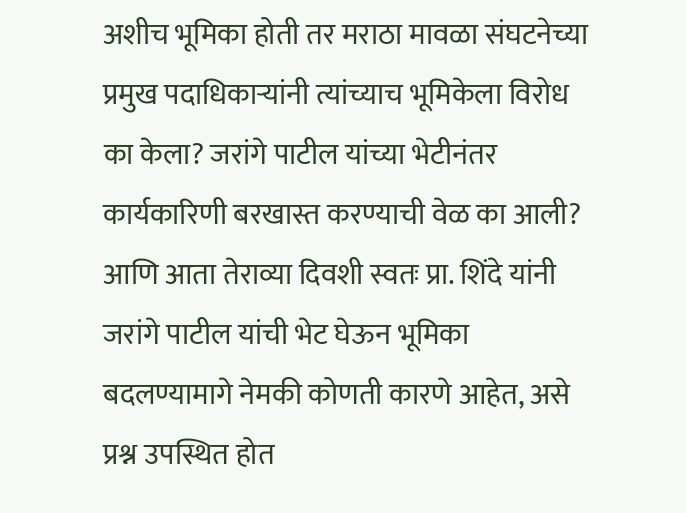अशीच भूमिका होती तर मराठा मावळा संघटनेच्या प्रमुख पदाधिकाऱ्यांनी त्यांच्याच भूमिकेला विरोध का केला? जरांगे पाटील यांच्या भेटीनंतर कार्यकारिणी बरखास्त करण्याची वेळ का आली? आणि आता तेराव्या दिवशी स्वतः प्रा. शिंदे यांनी जरांगे पाटील यांची भेट घेऊन भूमिका बदलण्यामागे नेमकी कोणती कारणे आहेत, असे प्रश्न उपस्थित होत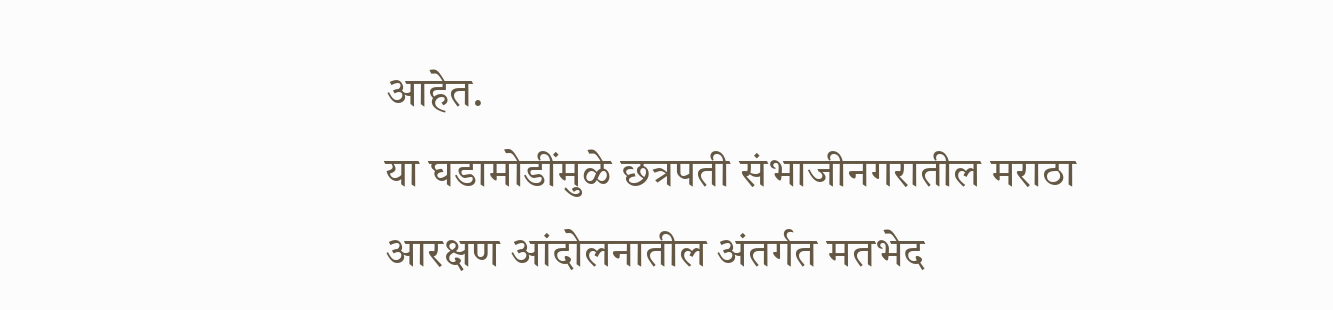आहेत.
या घडामोडींमुळे छत्रपती संभाजीनगरातील मराठा आरक्षण आंदोलनातील अंतर्गत मतभेद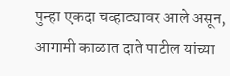पुन्हा एकदा चव्हाट्यावर आले असून, आगामी काळात दाते पाटील यांच्या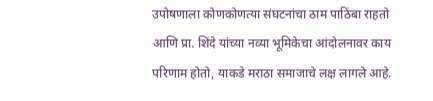उपोषणाला कोणकोणत्या संघटनांचा ठाम पाठिंबा राहतो आणि प्रा. शिंदे यांच्या नव्या भूमिकेचा आंदोलनावर काय परिणाम होतो, याकडे मराठा समाजाचे लक्ष लागले आहे.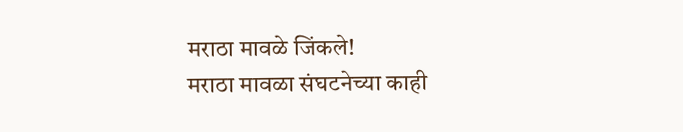मराठा मावळे जिंकले!
मराठा मावळा संघटनेच्या काही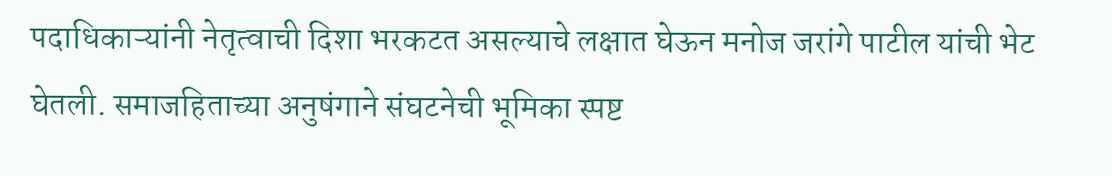पदाधिकाऱ्यांनी नेतृत्वाची दिशा भरकटत असल्याचे लक्षात घेऊन मनोज जरांगे पाटील यांची भेट घेतली. समाजहिताच्या अनुषंगाने संघटनेची भूमिका स्पष्ट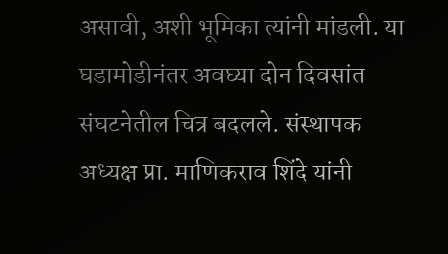असावी, अशी भूमिका त्यांनी मांडली. या घडामोडीनंतर अवघ्या दोन दिवसांत संघटनेतील चित्र बदलले. संस्थापक अध्यक्ष प्रा. माणिकराव शिंदे यांनी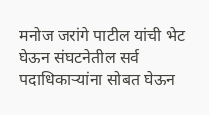मनोज जरांगे पाटील यांची भेट घेऊन संघटनेतील सर्व पदाधिकाऱ्यांना सोबत घेऊन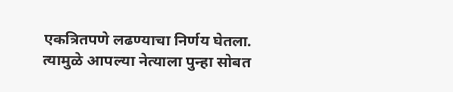एकत्रितपणे लढण्याचा निर्णय घेतला. त्यामुळे आपल्या नेत्याला पुन्हा सोबत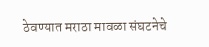ठेवण्यात मराठा मावळा संघटनेचे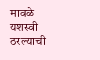मावळे यशस्वी ठरल्याची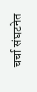चर्चा संघटनेत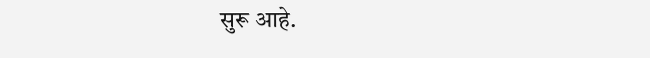सुरू आहे.